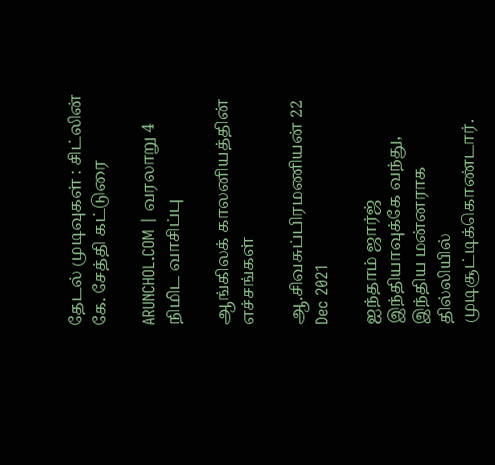தேடல் முடிவுகள் : சிட்லின் கே. சேத்தி கட்டுரை

ARUNCHOL.COM | வரலாறு 4 நிமிட வாசிப்பு

ஆங்கிலக் காலனியத்தின் எச்சங்கள்

ஆ.சிவசுப்பிரமணியன் 22 Dec 2021

ஐந்தாம் ஜார்ஜ் இந்தியாவுக்கே வந்து, இந்திய மன்னராக தில்லியில் முடிசூட்டிக்கொண்டார்.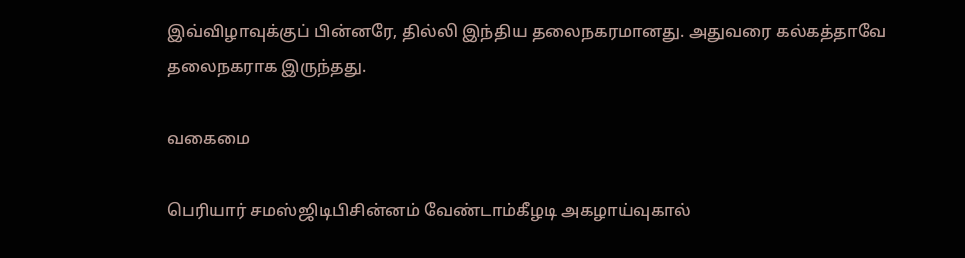இவ்விழாவுக்குப் பின்னரே, தில்லி இந்திய தலைநகரமானது. அதுவரை கல்கத்தாவே தலைநகராக இருந்தது.

வகைமை

பெரியார் சமஸ்ஜிடிபிசின்னம் வேண்டாம்கீழடி அகழாய்வுகால்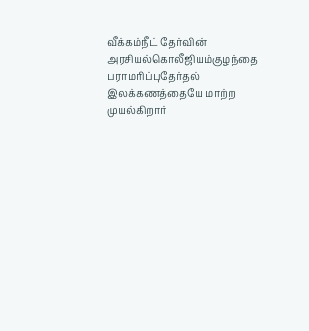வீக்கம்நீட் தேர்வின் அரசியல்கொலீஜியம்குழந்தை பராமரிப்புதேர்தல் இலக்கணத்தையே மாற்ற முயல்கிறார்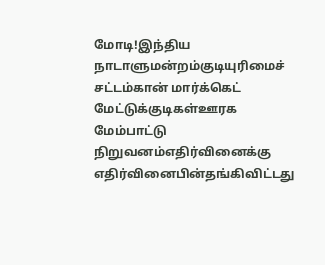மோடி!இந்திய நாடாளுமன்றம்குடியுரிமைச் சட்டம்கான் மார்க்கெட் மேட்டுக்குடிகள்ஊரக மேம்பாட்டு நிறுவனம்எதிர்வினைக்கு எதிர்வினைபின்தங்கிவிட்டது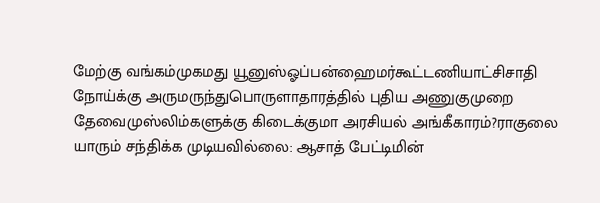மேற்கு வங்கம்முகமது யூனுஸ்ஓப்பன்ஹைமர்கூட்டணியாட்சிசாதி நோய்க்கு அருமருந்துபொருளாதாரத்தில் புதிய அணுகுமுறை தேவைமுஸ்லிம்களுக்கு கிடைக்குமா அரசியல் அங்கீகாரம்?ராகுலை யாரும் சந்திக்க முடியவில்லை: ஆசாத் பேட்டிமின்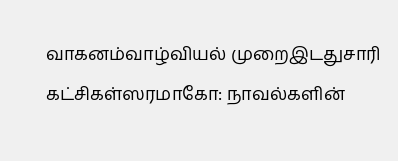வாகனம்வாழ்வியல் முறைஇடதுசாரி கட்சிகள்ஸரமாகோ: நாவல்களின்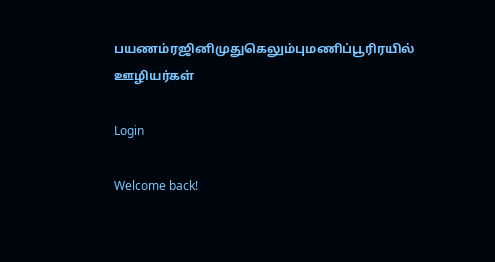பயணம்ரஜினிமுதுகெலும்புமணிப்பூரிரயில் ஊழியர்கள்

Login

Welcome back!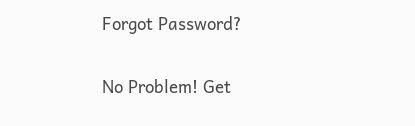Forgot Password?

No Problem! Get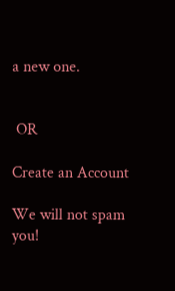a new one.


 OR

Create an Account

We will not spam you!